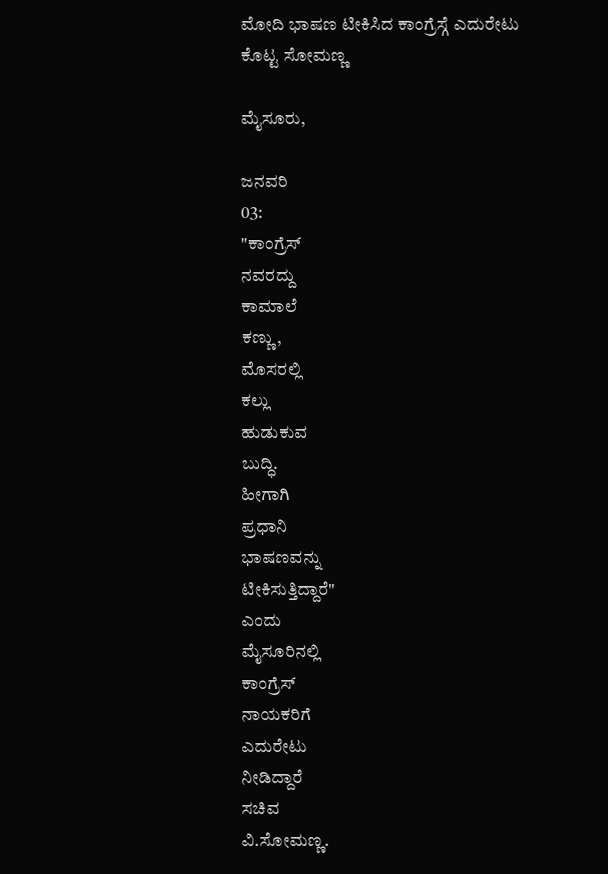ಮೋದಿ ಭಾಷಣ ಟೀಕಿಸಿದ ಕಾಂಗ್ರೆಸ್ಗೆ ಎದುರೇಟು ಕೊಟ್ಟ ಸೋಮಣ್ಣ

ಮೈಸೂರು,

ಜನವರಿ
03:
"ಕಾಂಗ್ರೆಸ್
ನವರದ್ದು
ಕಾಮಾಲೆ
ಕಣ್ಣು,
ಮೊಸರಲ್ಲಿ
ಕಲ್ಲು
ಹುಡುಕುವ
ಬುದ್ಧಿ.
ಹೀಗಾಗಿ
ಪ್ರಧಾನಿ
ಭಾಷಣವನ್ನು
ಟೀಕಿಸುತ್ತಿದ್ದಾರೆ"
ಎಂದು
ಮೈಸೂರಿನಲ್ಲಿ
ಕಾಂಗ್ರೆಸ್
ನಾಯಕರಿಗೆ
ಎದುರೇಟು
ನೀಡಿದ್ದಾರೆ
ಸಚಿವ
ವಿ.ಸೋಮಣ್ಣ.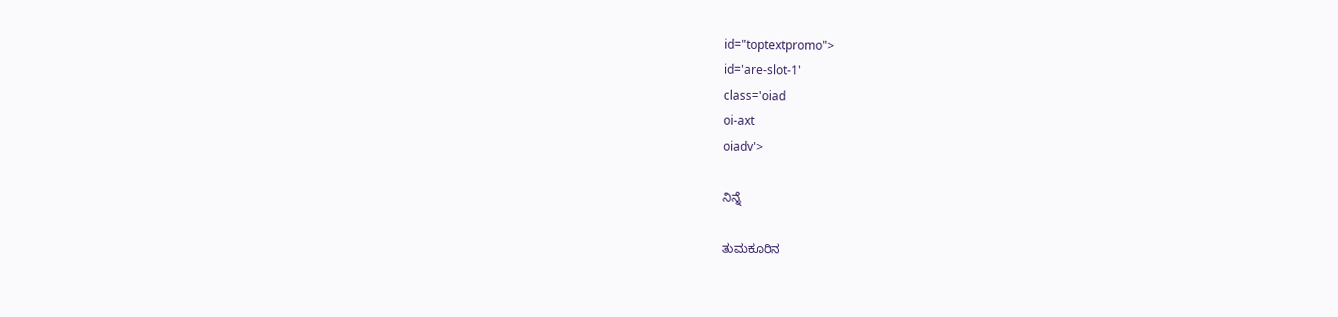id="toptextpromo">
id='are-slot-1'
class='oiad
oi-axt
oiadv'>

ನಿನ್ನೆ

ತುಮಕೂರಿನ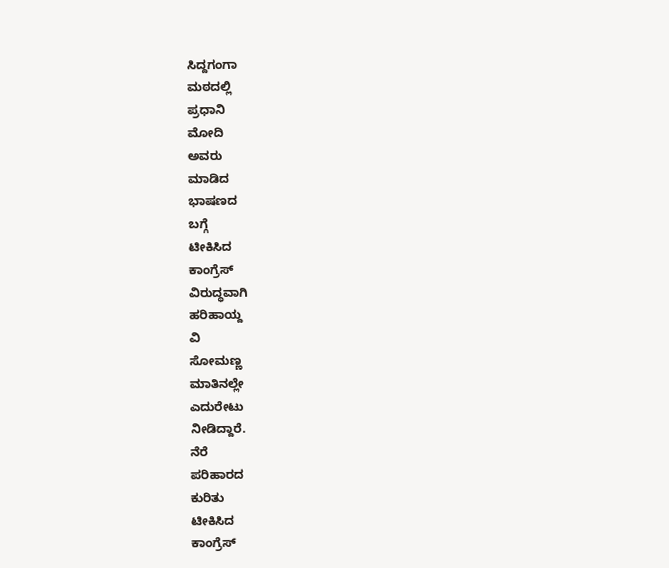ಸಿದ್ದಗಂಗಾ
ಮಠದಲ್ಲಿ
ಪ್ರಧಾನಿ
ಮೋದಿ
ಅವರು
ಮಾಡಿದ
ಭಾಷಣದ
ಬಗ್ಗೆ
ಟೀಕಿಸಿದ
ಕಾಂಗ್ರೆಸ್
ವಿರುದ್ಧವಾಗಿ
ಹರಿಹಾಯ್ದ
ವಿ
ಸೋಮಣ್ಣ
ಮಾತಿನಲ್ಲೇ
ಎದುರೇಟು
ನೀಡಿದ್ದಾರೆ.
ನೆರೆ
ಪರಿಹಾರದ
ಕುರಿತು
ಟೀಕಿಸಿದ
ಕಾಂಗ್ರೆಸ್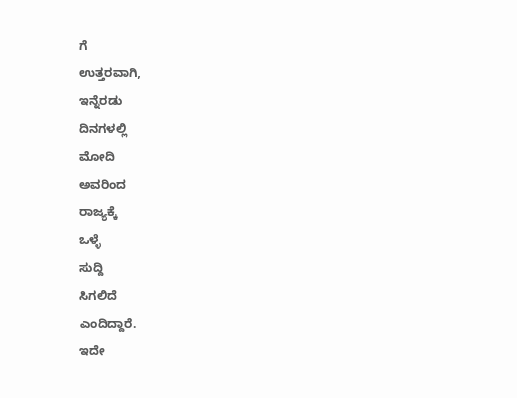ಗೆ
ಉತ್ತರವಾಗಿ,
ಇನ್ನೆರಡು
ದಿನಗಳಲ್ಲಿ
ಮೋದಿ
ಅವರಿಂದ
ರಾಜ್ಯಕ್ಕೆ
ಒಳ್ಳೆ
ಸುದ್ದಿ
ಸಿಗಲಿದೆ
ಎಂದಿದ್ದಾರೆ.
ಇದೇ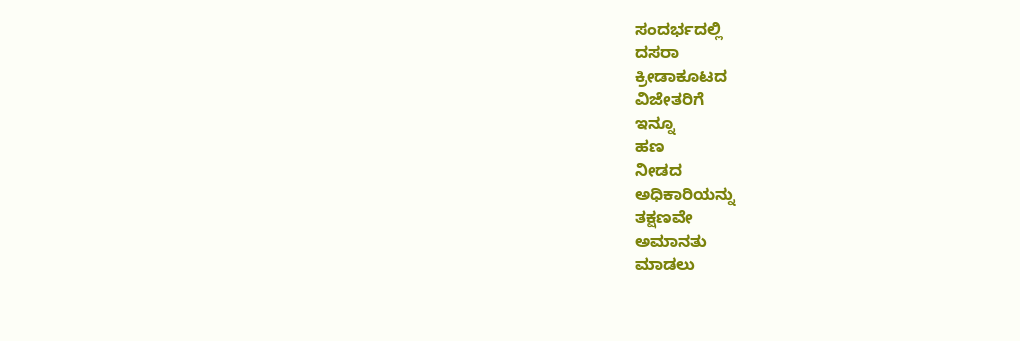ಸಂದರ್ಭದಲ್ಲಿ
ದಸರಾ
ಕ್ರೀಡಾಕೂಟದ
ವಿಜೇತರಿಗೆ
ಇನ್ನೂ
ಹಣ
ನೀಡದ
ಅಧಿಕಾರಿಯನ್ನು
ತಕ್ಷಣವೇ
ಅಮಾನತು
ಮಾಡಲು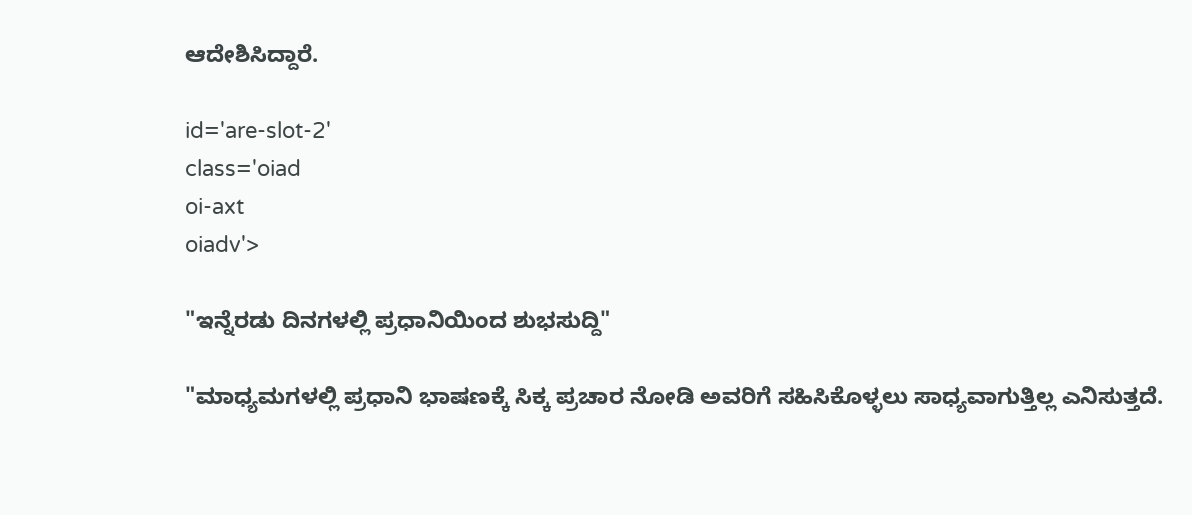ಆದೇಶಿಸಿದ್ದಾರೆ.

id='are-slot-2'
class='oiad
oi-axt
oiadv'>

"ಇನ್ನೆರಡು ದಿನಗಳಲ್ಲಿ ಪ್ರಧಾನಿಯಿಂದ ಶುಭಸುದ್ದಿ"

"ಮಾಧ್ಯಮಗಳಲ್ಲಿ ಪ್ರಧಾನಿ ಭಾಷಣಕ್ಕೆ ಸಿಕ್ಕ ಪ್ರಚಾರ ನೋಡಿ ಅವರಿಗೆ ಸಹಿಸಿಕೊಳ್ಳಲು ಸಾಧ್ಯವಾಗುತ್ತಿಲ್ಲ ಎನಿಸುತ್ತದೆ.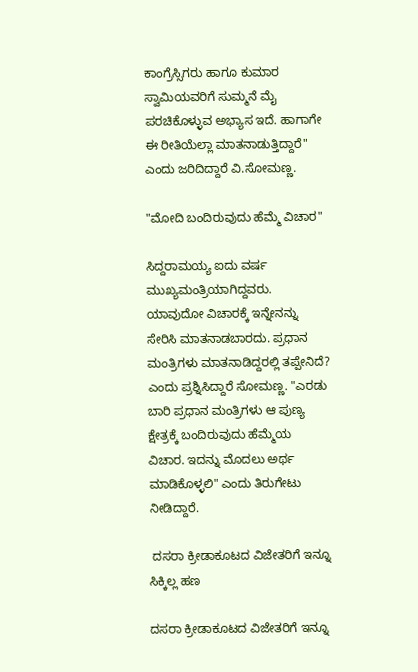ಕಾಂಗ್ರೆಸ್ಸಿಗರು ಹಾಗೂ ಕುಮಾರ ಸ್ವಾಮಿಯವರಿಗೆ ಸುಮ್ಮನೆ ಮೈ ಪರಚಿಕೊಳ್ಳುವ ಅಭ್ಯಾಸ ಇದೆ. ಹಾಗಾಗೇ ಈ ರೀತಿಯೆಲ್ಲಾ ಮಾತನಾಡುತ್ತಿದ್ದಾರೆ" ಎಂದು ಜರಿದಿದ್ದಾರೆ ವಿ.ಸೋಮಣ್ಣ.

"ಮೋದಿ ಬಂದಿರುವುದು ಹೆಮ್ಮೆ ವಿಚಾರ"

ಸಿದ್ದರಾಮಯ್ಯ ಐದು ವರ್ಷ ಮುಖ್ಯಮಂತ್ರಿಯಾಗಿದ್ದವರು. ಯಾವುದೋ ವಿಚಾರಕ್ಕೆ ಇನ್ನೇನನ್ನು ಸೇರಿಸಿ‌ ಮಾತನಾಡಬಾರದು. ಪ್ರಧಾನ ಮಂತ್ರಿಗಳು ಮಾತನಾಡಿದ್ದರಲ್ಲಿ ತಪ್ಪೇನಿದೆ? ಎಂದು ಪ್ರಶ್ನಿಸಿದ್ದಾರೆ ಸೋಮಣ್ಣ. "ಎರಡು ಬಾರಿ ಪ್ರಧಾನ ಮಂತ್ರಿಗಳು ಆ ಪುಣ್ಯ ಕ್ಷೇತ್ರಕ್ಕೆ ಬಂದಿರುವುದು ಹೆಮ್ಮೆಯ ವಿಚಾರ. ಇದನ್ನು ಮೊದಲು ಅರ್ಥ ಮಾಡಿಕೊಳ್ಳಲಿ" ಎಂದು ತಿರುಗೇಟು ನೀಡಿದ್ದಾರೆ.

 ದಸರಾ ಕ್ರೀಡಾಕೂಟದ ವಿಜೇತರಿಗೆ ಇನ್ನೂ ಸಿಕ್ಕಿಲ್ಲ ಹಣ

ದಸರಾ ಕ್ರೀಡಾಕೂಟದ ವಿಜೇತರಿಗೆ ಇನ್ನೂ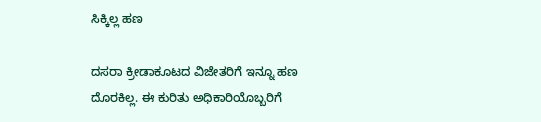ಸಿಕ್ಕಿಲ್ಲ ಹಣ

ದಸರಾ ಕ್ರೀಡಾಕೂಟದ ವಿಜೇತರಿಗೆ ಇನ್ನೂ ಹಣ ದೊರಕಿಲ್ಲ. ಈ ಕುರಿತು ಅಧಿಕಾರಿಯೊಬ್ಬರಿಗೆ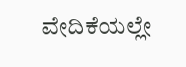ವೇದಿಕೆಯಲ್ಲೇ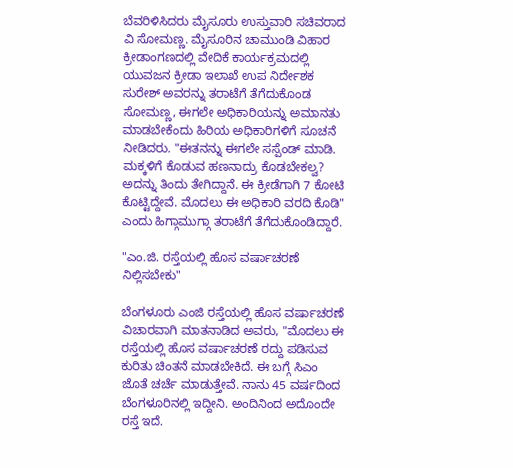ಬೆವರಿಳಿಸಿದರು ಮೈಸೂರು ಉಸ್ತುವಾರಿ ಸಚಿವರಾದ ವಿ ಸೋಮಣ್ಣ. ಮೈಸೂರಿನ ಚಾಮುಂಡಿ ವಿಹಾರ ಕ್ರೀಡಾಂಗಣದಲ್ಲಿ ವೇದಿಕೆ ಕಾರ್ಯಕ್ರಮದಲ್ಲಿ ಯುವಜನ ಕ್ರೀಡಾ ಇಲಾಖೆ ಉಪ ನಿರ್ದೇಶಕ ಸುರೇಶ್‌ ಅವರನ್ನು ತರಾಟೆಗೆ ತೆಗೆದುಕೊಂಡ ಸೋಮಣ್ಣ, ಈಗಲೇ ಅಧಿಕಾರಿಯನ್ನು ಅಮಾನತು ಮಾಡಬೇಕೆಂದು ಹಿರಿಯ ಅಧಿಕಾರಿಗಳಿಗೆ ಸೂಚನೆ ನೀಡಿದರು. "ಈತನನ್ನು ಈಗಲೇ ಸಸ್ಪೆಂಡ್ ಮಾಡಿ. ಮಕ್ಕಳಿಗೆ ಕೊಡುವ ಹಣನಾದ್ರು ಕೊಡಬೇಕಲ್ವ? ಅದನ್ನು ತಿಂದು ತೇಗಿದ್ದಾನೆ. ಈ ಕ್ರೀಡೆಗಾಗಿ 7 ಕೋಟಿ ಕೊಟ್ಟಿದ್ದೇವೆ. ಮೊದಲು ಈ ಅಧಿಕಾರಿ ವರದಿ ಕೊಡಿ" ಎಂದು ಹಿಗ್ಗಾಮುಗ್ಗಾ ತರಾಟೆಗೆ ತೆಗೆದುಕೊಂಡಿದ್ದಾರೆ.

"ಎಂ.ಜಿ. ರಸ್ತೆಯಲ್ಲಿ ಹೊಸ ವರ್ಷಾಚರಣೆ ನಿಲ್ಲಿಸಬೇಕು"

ಬೆಂಗಳೂರು ಎಂಜಿ ರಸ್ತೆಯಲ್ಲಿ ಹೊಸ ವರ್ಷಾಚರಣೆ ವಿಚಾರವಾಗಿ ಮಾತನಾಡಿದ ಅವರು, "ಮೊದಲು ಈ ರಸ್ತೆಯಲ್ಲಿ ಹೊಸ ವರ್ಷಾಚರಣೆ ರದ್ದು ಪಡಿಸುವ ಕುರಿತು ಚಿಂತನೆ ಮಾಡಬೇಕಿದೆ. ಈ ಬಗ್ಗೆ ಸಿಎಂ ಜೊತೆ ಚರ್ಚೆ ಮಾಡುತ್ತೇವೆ. ನಾನು 45 ವರ್ಷದಿಂದ ಬೆಂಗಳೂರಿನಲ್ಲಿ ಇದ್ದೀನಿ. ಅಂದಿನಿಂದ ಅದೊಂದೇ ರಸ್ತೆ ಇದೆ.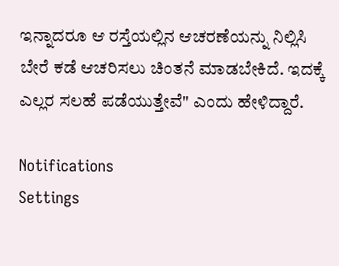ಇನ್ನಾದರೂ ಆ ರಸ್ತೆಯಲ್ಲಿನ ಆಚರಣೆಯನ್ನು ನಿಲ್ಲಿಸಿ ಬೇರೆ ಕಡೆ ಆಚರಿಸಲು ಚಿಂತನೆ ಮಾಡಬೇಕಿದೆ. ಇದಕ್ಕೆ ಎಲ್ಲರ ಸಲಹೆ ಪಡೆಯುತ್ತೇವೆ" ಎಂದು ಹೇಳಿದ್ದಾರೆ.

Notifications
Settings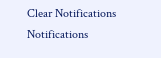Clear Notifications
Notifications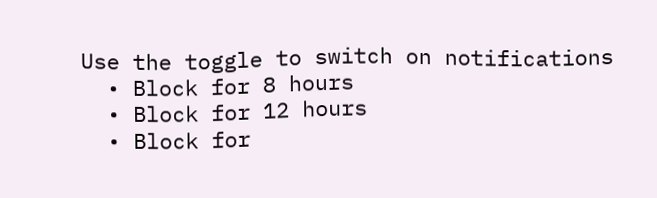Use the toggle to switch on notifications
  • Block for 8 hours
  • Block for 12 hours
  • Block for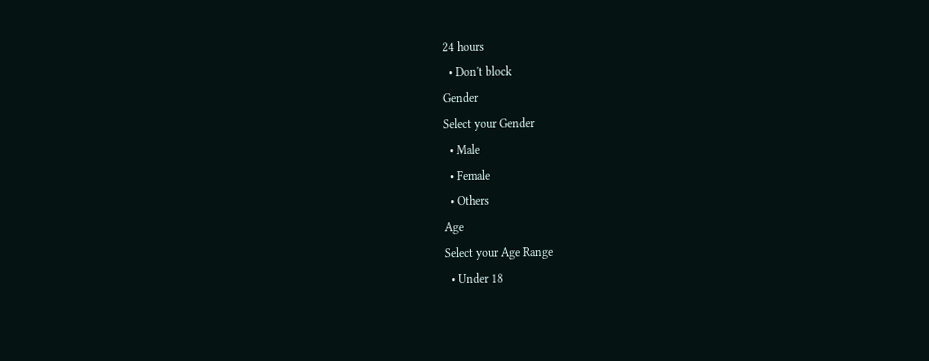24 hours
  • Don't block
Gender
Select your Gender
  • Male
  • Female
  • Others
Age
Select your Age Range
  • Under 18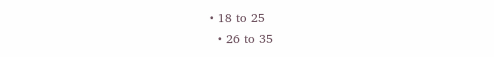• 18 to 25
  • 26 to 35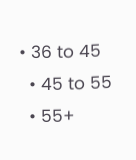• 36 to 45
  • 45 to 55
  • 55+